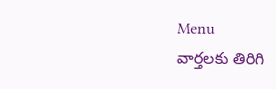Menu
వార్తలకు తిరిగి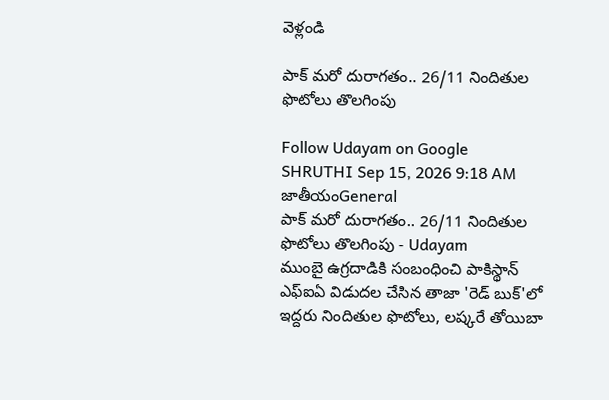వెళ్లండి

పాక్‌ మరో దురాగతం.. 26/11 నిందితుల ఫొటోలు తొలగింపు

Follow Udayam on Google
SHRUTHI Sep 15, 2026 9:18 AM జాతీయంGeneral
పాక్‌ మరో దురాగతం.. 26/11 నిందితుల ఫొటోలు తొలగింపు - Udayam
ముంబై ఉగ్రదాడికి సంబంధించి పాకిస్థాన్ ఎఫ్‌ఐఏ విడుదల చేసిన తాజా 'రెడ్ బుక్'లో ఇద్దరు నిందితుల ఫొటోలు, లష్కరే తోయిబా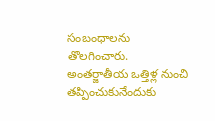సంబంధాలను తొలగించారు. అంతర్జాతీయ ఒత్తిళ్ల నుంచి తప్పించుకునేందుకు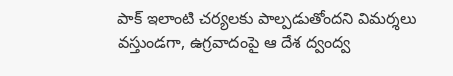పాక్ ఇలాంటి చర్యలకు పాల్పడుతోందని విమర్శలు వస్తుండగా, ఉగ్రవాదంపై ఆ దేశ ద్వంద్వ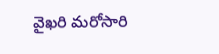వైఖరి మరోసారి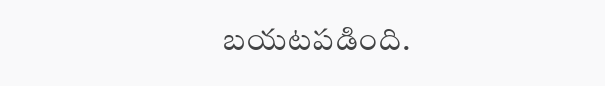బయటపడింది.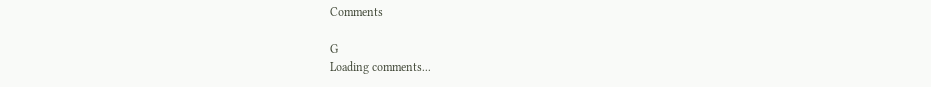Comments

G
Loading comments...